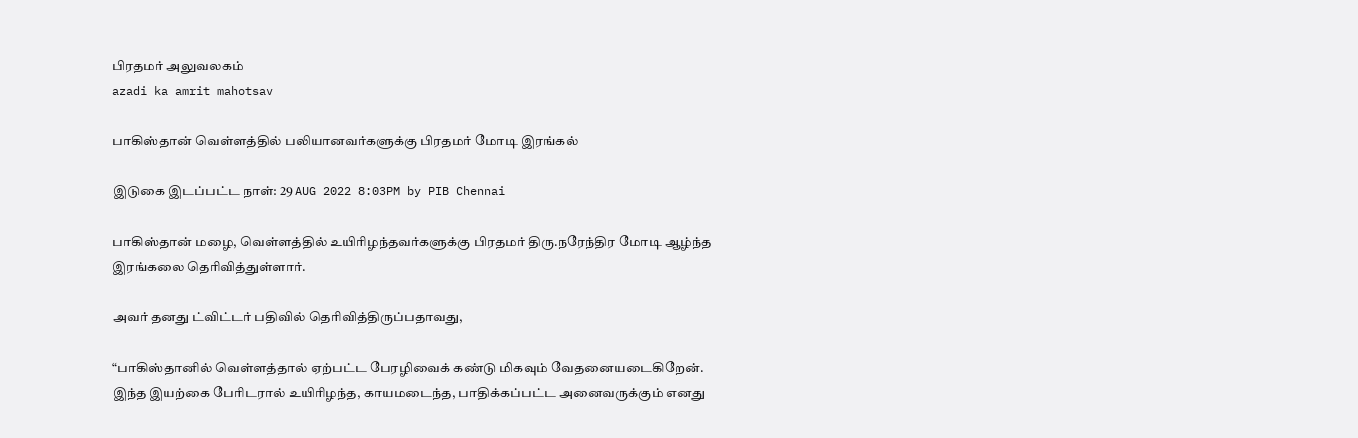பிரதமர் அலுவலகம்
azadi ka amrit mahotsav

பாகிஸ்தான் வெள்ளத்தில் பலியானவர்களுக்கு பிரதமர் மோடி இரங்கல்

இடுகை இடப்பட்ட நாள்: 29 AUG 2022 8:03PM by PIB Chennai

பாகிஸ்தான் மழை, வெள்ளத்தில் உயிரிழந்தவர்களுக்கு பிரதமர் திரு.நரேந்திர மோடி ஆழ்ந்த இரங்கலை தெரிவித்துள்ளார்.

அவர் தனது ட்விட்டர் பதிவில் தெரிவித்திருப்பதாவது,

“பாகிஸ்தானில் வெள்ளத்தால் ஏற்பட்ட பேரழிவைக் கண்டு மிகவும் வேதனையடைகிறேன். இந்த இயற்கை பேரிடரால் உயிரிழந்த, காயமடைந்த, பாதிக்கப்பட்ட அனைவருக்கும் எனது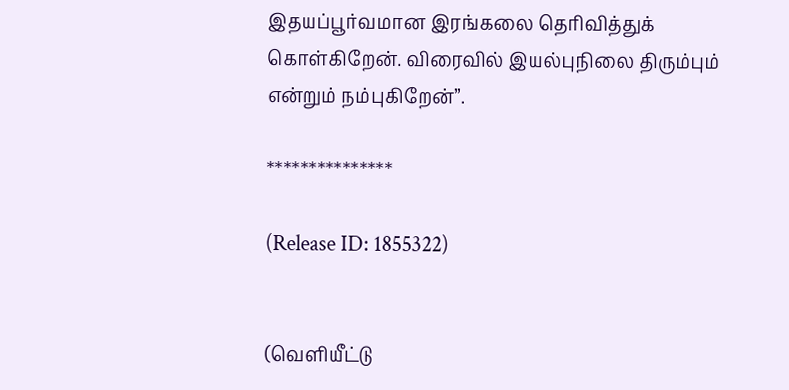இதயப்பூர்வமான இரங்கலை தெரிவித்துக் கொள்கிறேன். விரைவில் இயல்புநிலை திரும்பும் என்றும் நம்புகிறேன்”.

***************

(Release ID: 1855322)


(வெளியீட்டு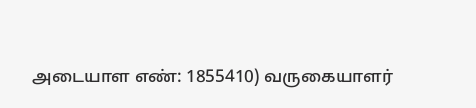அடையாள எண்: 1855410) வருகையாளர்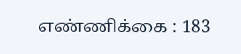எண்ணிக்கை : 183